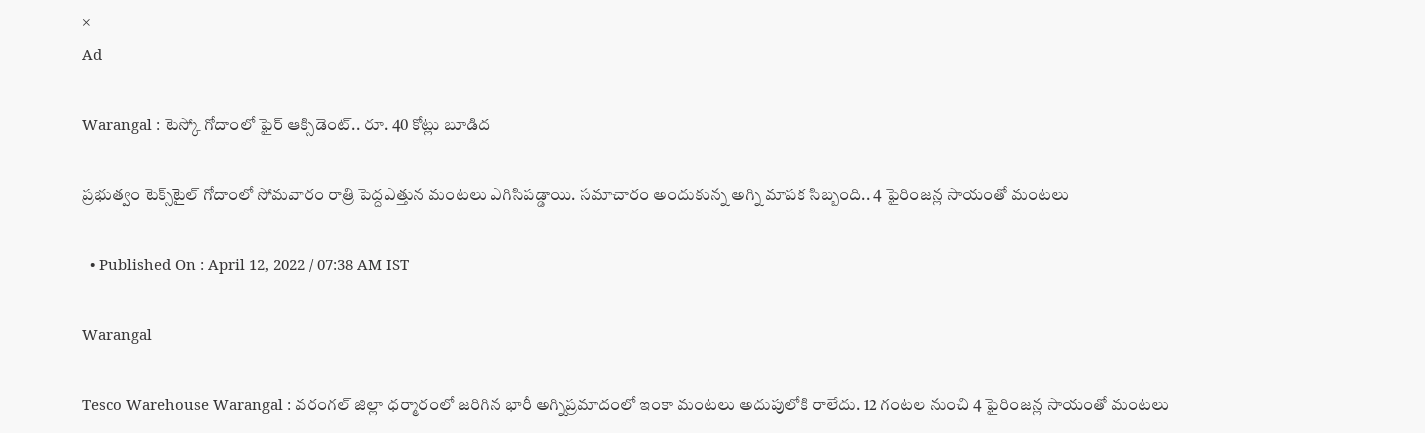×
Ad

Warangal : టెస్కో గోదాంలో ఫైర్ ఆక్సిడెంట్.. రూ. 40 కోట్లు బూడిద

ప్రభుత్వం టెక్స్‌టైల్‌ గోదాంలో సోమవారం రాత్రి పెద్దఎత్తున మంటలు ఎగిసిపడ్డాయి. సమాచారం అందుకున్న అగ్ని మాపక సిబ్బంది.. 4 ఫైరింజన్ల సాయంతో మంటలు

  • Published On : April 12, 2022 / 07:38 AM IST

Warangal

Tesco Warehouse Warangal : వరంగల్ జిల్లా ధర్మారంలో జరిగిన భారీ అగ్నిప్రమాదంలో ఇంకా మంటలు అదుపులోకి రాలేదు. 12 గంటల నుంచి 4 ఫైరింజన్ల సాయంతో మంటలు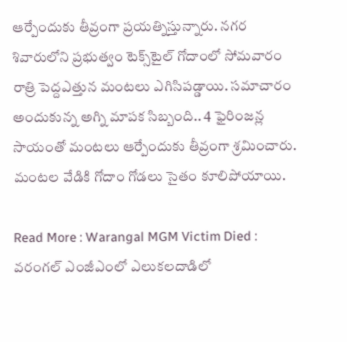ఆర్పేందుకు తీవ్రంగా ప్రయత్నిస్తున్నారు. నగర శివారులోని ప్రభుత్వం టెక్స్‌టైల్‌ గోదాంలో సోమవారం రాత్రి పెద్దఎత్తున మంటలు ఎగిసిపడ్డాయి. సమాచారం అందుకున్న అగ్ని మాపక సిబ్బంది.. 4 ఫైరింజన్ల సాయంతో మంటలు ఆర్పేందుకు తీవ్రంగా శ్రమించారు. మంటల వేడికి గోదాం గోడలు సైతం కూలిపోయాయి.

Read More : Warangal MGM Victim Died : వరంగల్‌ ఎంజీఎంలో ఎలుకలదాడిలో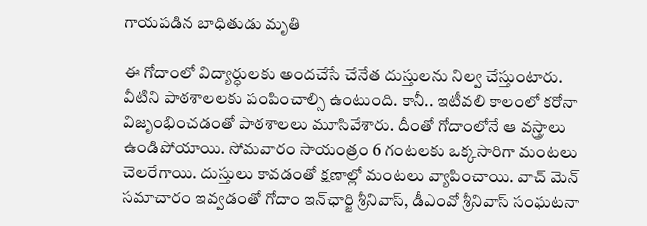గాయపడిన బాధితుడు మృతి

ఈ గోదాంలో విద్యార్ధులకు అందచేసే చేనేత దుస్తులను నిల్వ చేస్తుంటారు. వీటిని పాఠశాలలకు పంపించాల్సి ఉంటుంది. కానీ.. ఇటీవలి కాలంలో కరోనా విజృంభించడంతో పాఠశాలలు మూసివేశారు. దీంతో గోదాంలోనే ఆ వస్త్రాలు ఉండిపోయాయి. సోమవారం సాయంత్రం 6 గంటలకు ఒక్కసారిగా మంటలు చెలరేగాయి. దుస్తులు కావడంతో క్షణాల్లో మంటలు వ్యాపించాయి. వాచ్ మెన్ సమాచారం ఇవ్వడంతో గోదాం ఇన్‌ఛార్జి శ్రీనివాస్‌, డీఎంవో శ్రీనివాస్‌ సంఘటనా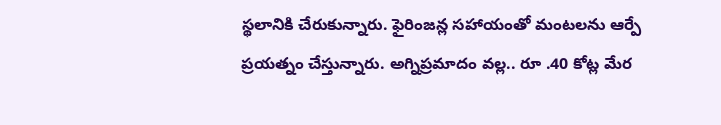స్థలానికి చేరుకున్నారు. ఫైరింజన్ల సహాయంతో మంటలను ఆర్పే ప్రయత్నం చేస్తున్నారు. అగ్నిప్రమాదం వల్ల.. రూ .40 కోట్ల మేర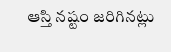ఆస్తి నష్టం జరిగినట్లు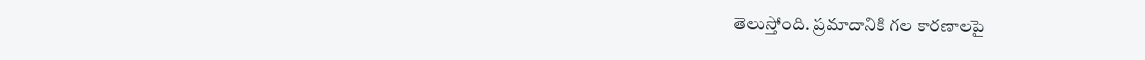తెలుస్తోంది. ప్రమాదానికి గల కారణాలపై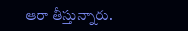ఆరా తీస్తున్నారు.